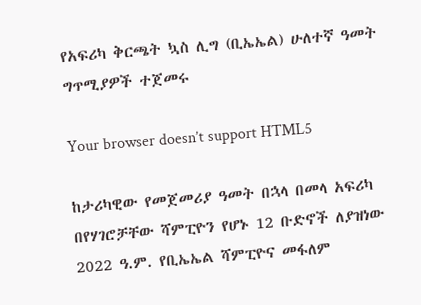የአፍሪካ ቅርጫት ኳስ ሊግ (ቢኤኤል) ሁለተኛ ዓመት ግጥሚያዎች ተጀመሩ

Your browser doesn’t support HTML5

ከታሪካዊው የመጀመሪያ ዓመት በኋላ በመላ አፍሪካ በየሃገሮቻቸው ሻምፒዮን የሆኑ 12 ቡድኖች ለያዝነው 2022 ዓ.ም. የቢኤኤል ሻምፒዮና መፋለም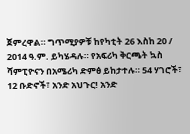ጀምረዋል። ግጥሚያዎቹ ከየካቲት 26 እስከ 20 / 2014 ዓ.ም. ይካሄዳሉ። የአፍሪካ ቅርጫት ኳስ ሻምፒዮናን በአሜሪካ ድምፅ ይከታተሉ። 54 ሃገሮች፣ 12 ቡድኖች፣ አንድ አህጉር! አንድ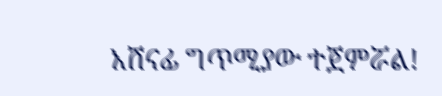አሸናፊ ግጥሚያው ተጀምሯል!